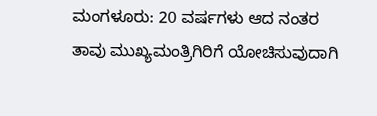ಮಂಗಳೂರು: 20 ವರ್ಷಗಳು ಆದ ನಂತರ ತಾವು ಮುಖ್ಯಮಂತ್ರಿಗಿರಿಗೆ ಯೋಚಿಸುವುದಾಗಿ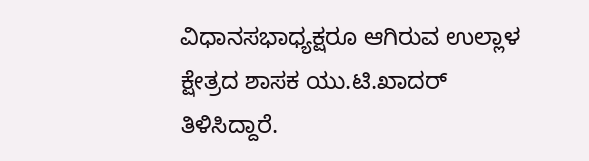ವಿಧಾನಸಭಾಧ್ಯಕ್ಷರೂ ಆಗಿರುವ ಉಲ್ಲಾಳ ಕ್ಷೇತ್ರದ ಶಾಸಕ ಯು.ಟಿ.ಖಾದರ್ ತಿಳಿಸಿದ್ದಾರೆ.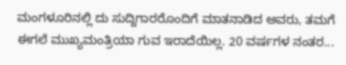ಮಂಗಳೂರಿನಲ್ಲಿ ದು ಸುದ್ದಿಗಾರರೊಂದಿಗೆ ಮಾತನಾಡಿದ ಅವರು, ತಮಗೆ ಈಗಲೆ ಮುಖ್ಯಮಂತ್ರಿಯಾ ಗುವ ಇರಾದೆಯಿಲ್ಲ. 20 ವರ್ಷಗಳ ನಂತರ...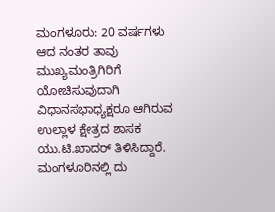ಮಂಗಳೂರು: 20 ವರ್ಷಗಳು ಆದ ನಂತರ ತಾವು ಮುಖ್ಯಮಂತ್ರಿಗಿರಿಗೆ ಯೋಚಿಸುವುದಾಗಿ ವಿಧಾನಸಭಾಧ್ಯಕ್ಷರೂ ಆಗಿರುವ ಉಲ್ಲಾಳ ಕ್ಷೇತ್ರದ ಶಾಸಕ ಯು.ಟಿ.ಖಾದರ್ ತಿಳಿಸಿದ್ದಾರೆ. ಮಂಗಳೂರಿನಲ್ಲಿ ದು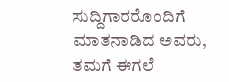ಸುದ್ದಿಗಾರರೊಂದಿಗೆ ಮಾತನಾಡಿದ ಅವರು, ತಮಗೆ ಈಗಲೆ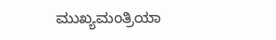ಮುಖ್ಯಮಂತ್ರಿಯಾ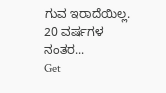ಗುವ ಇರಾದೆಯಿಲ್ಲ. 20 ವರ್ಷಗಳ ನಂತರ...
Get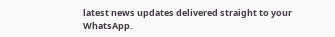latest news updates delivered straight to your WhatsApp.